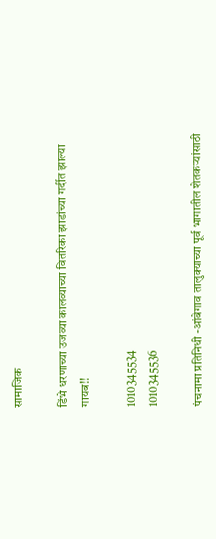सामाजिक

डिंभे धरणाच्या उजव्या कालव्याच्या वितरिका झाडांच्या गर्दीत झाल्या गायब!!

1010345534
1010345536

पंचनामा प्रतिनिधी -आंबेगाव तालुक्याच्या पूर्व भागातील शेतकऱ्यांसाठी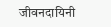जीवनदायिनी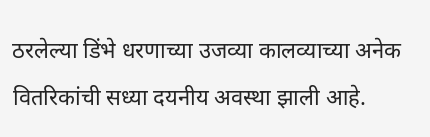ठरलेल्या डिंभे धरणाच्या उजव्या कालव्याच्या अनेक वितरिकांची सध्या दयनीय अवस्था झाली आहे.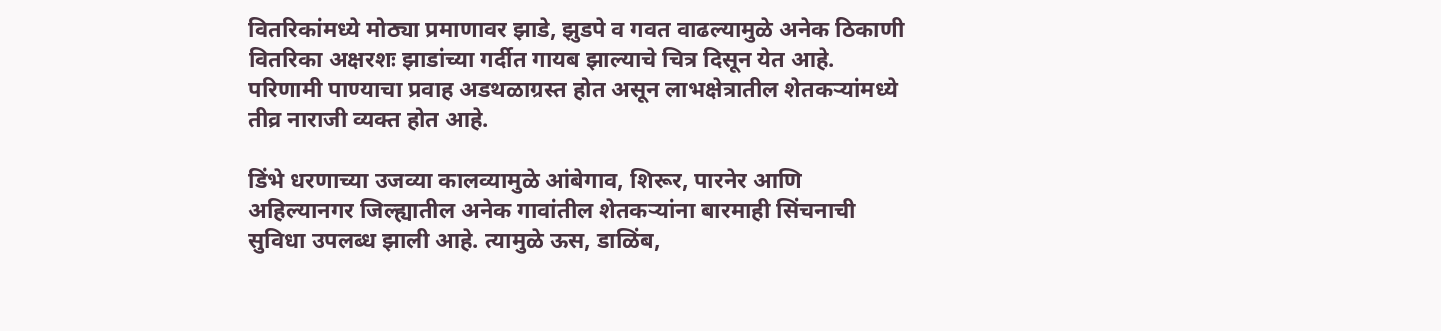वितरिकांमध्ये मोठ्या प्रमाणावर झाडे, झुडपे व गवत वाढल्यामुळे अनेक ठिकाणी वितरिका अक्षरशः झाडांच्या गर्दीत गायब झाल्याचे चित्र दिसून येत आहे. परिणामी पाण्याचा प्रवाह अडथळाग्रस्त होत असून लाभक्षेत्रातील शेतकऱ्यांमध्ये तीव्र नाराजी व्यक्त होत आहे.

डिंभे धरणाच्या उजव्या कालव्यामुळे आंबेगाव, शिरूर, पारनेर आणि अहिल्यानगर जिल्ह्यातील अनेक गावांतील शेतकऱ्यांना बारमाही सिंचनाची सुविधा उपलब्ध झाली आहे. त्यामुळे ऊस, डाळिंब,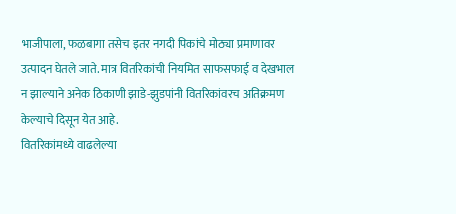भाजीपाला, फळबागा तसेच इतर नगदी पिकांचे मोठ्या प्रमाणावर उत्पादन घेतले जाते. मात्र वितरिकांची नियमित साफसफाई व देखभाल न झाल्याने अनेक ठिकाणी झाडे-झुडपांनी वितरिकांवरच अतिक्रमण केल्याचे दिसून येत आहे.
वितरिकांमध्ये वाढलेल्या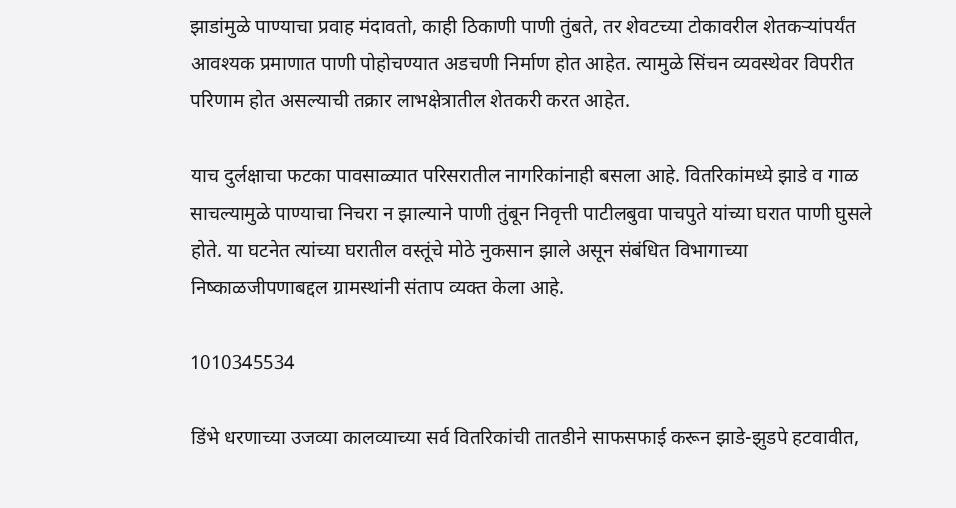झाडांमुळे पाण्याचा प्रवाह मंदावतो, काही ठिकाणी पाणी तुंबते, तर शेवटच्या टोकावरील शेतकऱ्यांपर्यंत आवश्यक प्रमाणात पाणी पोहोचण्यात अडचणी निर्माण होत आहेत. त्यामुळे सिंचन व्यवस्थेवर विपरीत परिणाम होत असल्याची तक्रार लाभक्षेत्रातील शेतकरी करत आहेत.

याच दुर्लक्षाचा फटका पावसाळ्यात परिसरातील नागरिकांनाही बसला आहे. वितरिकांमध्ये झाडे व गाळ साचल्यामुळे पाण्याचा निचरा न झाल्याने पाणी तुंबून निवृत्ती पाटीलबुवा पाचपुते यांच्या घरात पाणी घुसले होते. या घटनेत त्यांच्या घरातील वस्तूंचे मोठे नुकसान झाले असून संबंधित विभागाच्या निष्काळजीपणाबद्दल ग्रामस्थांनी संताप व्यक्त केला आहे.

1010345534

डिंभे धरणाच्या उजव्या कालव्याच्या सर्व वितरिकांची तातडीने साफसफाई करून झाडे-झुडपे हटवावीत,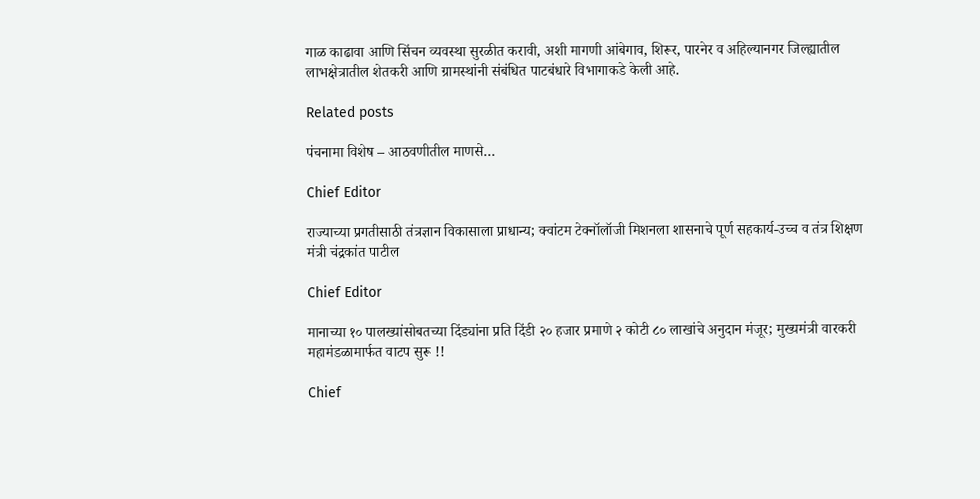गाळ काढावा आणि सिंचन व्यवस्था सुरळीत करावी, अशी मागणी आंबेगाव, शिरूर, पारनेर व अहिल्यानगर जिल्ह्यातील लाभक्षेत्रातील शेतकरी आणि ग्रामस्थांनी संबंधित पाटबंधारे विभागाकडे केली आहे.

Related posts

पंचनामा विशेष – आठवणीतील माणसे…

Chief Editor

राज्याच्या प्रगतीसाठी तंत्रज्ञान विकासाला प्राधान्य; क्वांटम टेक्नॉलॉजी मिशनला शासनाचे पूर्ण सहकार्य-उच्च व तंत्र शिक्षण मंत्री चंद्रकांत पाटील

Chief Editor

मानाच्या १० पालख्यांसोबतच्या दिंड्यांना प्रति दिंडी २० हजार प्रमाणे २ कोटी ८० लाखांचे अनुदान मंजूर; मुख्यमंत्री वारकरी महामंडळामार्फत वाटप सुरू !!

Chief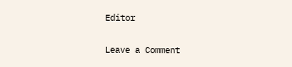Editor

Leave a Comment